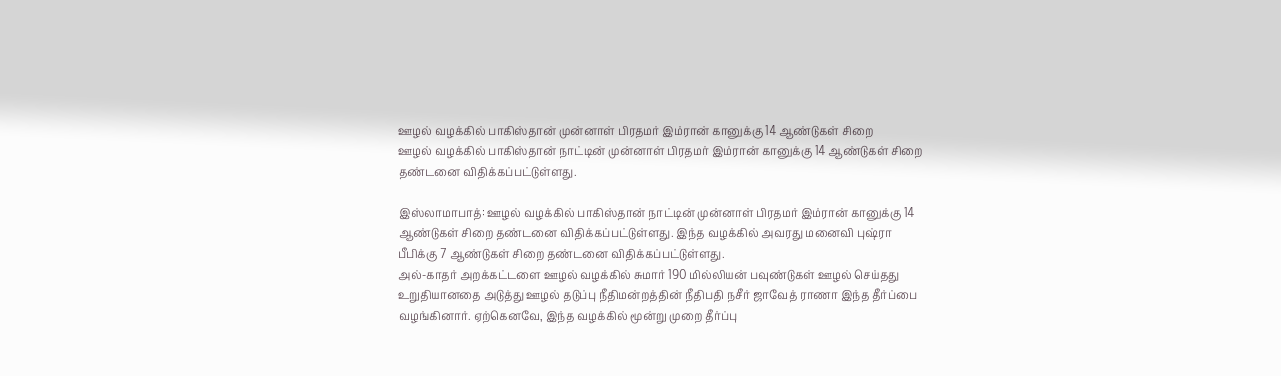ஊழல் வழக்கில் பாகிஸ்தான் முன்னாள் பிரதமர் இம்ரான் கானுக்கு 14 ஆண்டுகள் சிறை
ஊழல் வழக்கில் பாகிஸ்தான் நாட்டின் முன்னாள் பிரதமர் இம்ரான் கானுக்கு 14 ஆண்டுகள் சிறை தண்டனை விதிக்கப்பட்டுள்ளது.

இஸ்லாமாபாத்: ஊழல் வழக்கில் பாகிஸ்தான் நாட்டின் முன்னாள் பிரதமர் இம்ரான் கானுக்கு 14 ஆண்டுகள் சிறை தண்டனை விதிக்கப்பட்டுள்ளது. இந்த வழக்கில் அவரது மனைவி புஷ்ரா பீபிக்கு 7 ஆண்டுகள் சிறை தண்டனை விதிக்கப்பட்டுள்ளது.
அல்-காதர் அறக்கட்டளை ஊழல் வழக்கில் சுமார் 190 மில்லியன் பவுண்டுகள் ஊழல் செய்தது உறுதியானதை அடுத்து ஊழல் தடுப்பு நீதிமன்றத்தின் நீதிபதி நசீர் ஜாவேத் ராணா இந்த தீர்ப்பை வழங்கினார். ஏற்கெனவே, இந்த வழக்கில் மூன்று முறை தீர்ப்பு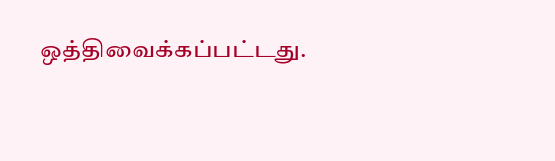ஒத்திவைக்கப்பட்டது.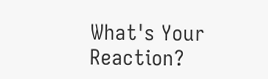What's Your Reaction?